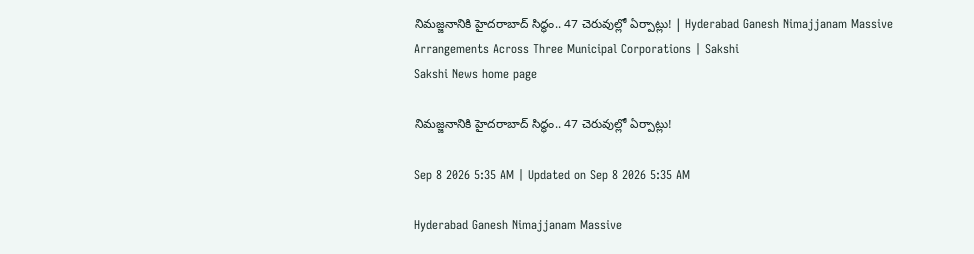నిమజ్జనానికి హైదరాబాద్‌ సిద్ధం.. 47 చెరువుల్లో ఏర్పాట్లు! | Hyderabad Ganesh Nimajjanam Massive Arrangements Across Three Municipal Corporations | Sakshi
Sakshi News home page

నిమజ్జనానికి హైదరాబాద్‌ సిద్ధం.. 47 చెరువుల్లో ఏర్పాట్లు!

Sep 8 2026 5:35 AM | Updated on Sep 8 2026 5:35 AM

Hyderabad Ganesh Nimajjanam Massive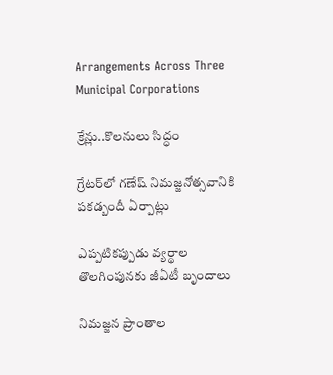Arrangements Across Three Municipal Corporations

క్రేన్లు..కొలనులు సిద్ధం

గ్రేటర్‌లో గణేష్‌ నిమజ్జనోత్సవానికి పకడ్బందీ ఏర్పాట్లు

ఎప్పటికప్పుడు వ్యర్థాల తొలగింపునకు జీఏటీ బృందాలు

నిమజ్జన ప్రాంతాల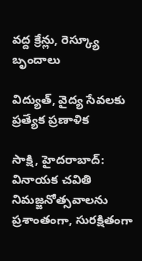వద్ద క్రేన్లు, రెస్క్యూ బృందాలు

విద్యుత్, వైద్య సేవలకు ప్రత్యేక ప్రణాళిక

సాక్షి, హైదరాబాద్‌: వినాయక చవితి నిమజ్జనోత్సవాలను ప్రశాంతంగా, సురక్షితంగా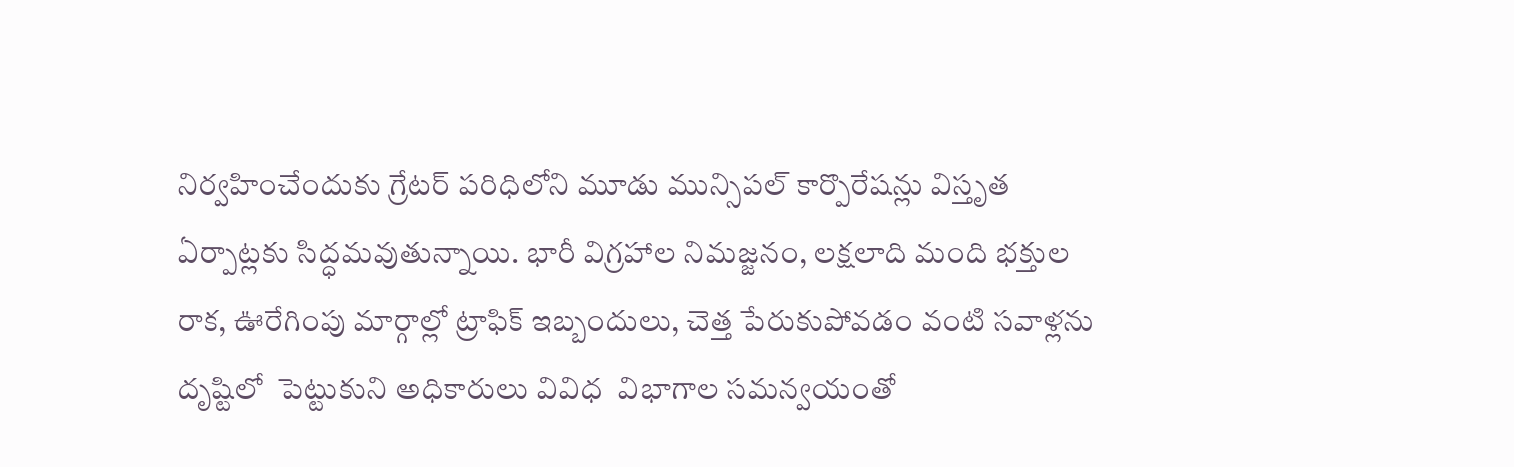నిర్వహించేందుకు గ్రేటర్‌ పరిధిలోని మూడు మున్సిపల్‌ కార్పొరేషన్లు విస్తృత ఏర్పాట్లకు సిద్ధమవుతున్నాయి. భారీ విగ్రహాల నిమజ్జనం, లక్షలాది మంది భక్తుల రాక, ఊరేగింపు మార్గాల్లో ట్రాఫిక్‌ ఇబ్బందులు, చెత్త పేరుకుపోవడం వంటి సవాళ్లను దృష్టిలో  పెట్టుకుని అధికారులు వివిధ  విభాగాల సమన్వయంతో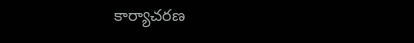కార్యాచరణ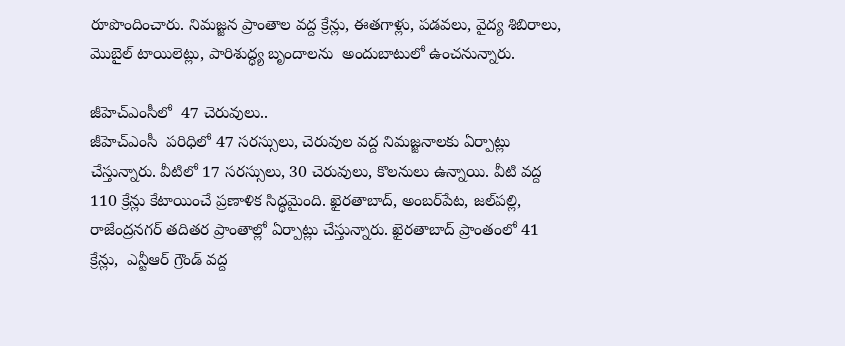రూపొందించారు. నిమజ్జన ప్రాంతాల వద్ద క్రేన్లు, ఈతగాళ్లు, పడవలు, వైద్య శిబిరాలు, మొబైల్‌ టాయిలెట్లు, పారిశుద్ధ్య బృందాలను  అందుబాటులో ఉంచనున్నారు.

జీహెచ్‌ఎంసీలో  47 చెరువులు..
జీహెచ్‌ఎంసీ  పరిధిలో 47 సరస్సులు, చెరువుల వద్ద నిమజ్జనాలకు ఏర్పాట్లు చేస్తున్నారు. వీటిలో 17 సరస్సులు, 30 చెరువులు, కొలనులు ఉన్నాయి. వీటి వద్ద 110 క్రేన్లు కేటాయించే ప్రణాళిక సిద్ధమైంది. ఖైరతాబాద్, అంబర్‌పేట, జల్‌పల్లి, రాజేంద్రనగర్‌ తదితర ప్రాంతాల్లో ఏర్పాట్లు చేస్తున్నారు. ఖైరతాబాద్‌ ప్రాంతంలో 41 క్రేన్లు,  ఎన్టీఆర్‌ గ్రౌండ్‌ వద్ద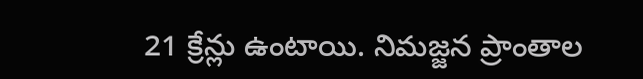21 క్రేన్లు ఉంటాయి. నిమజ్జన ప్రాంతాల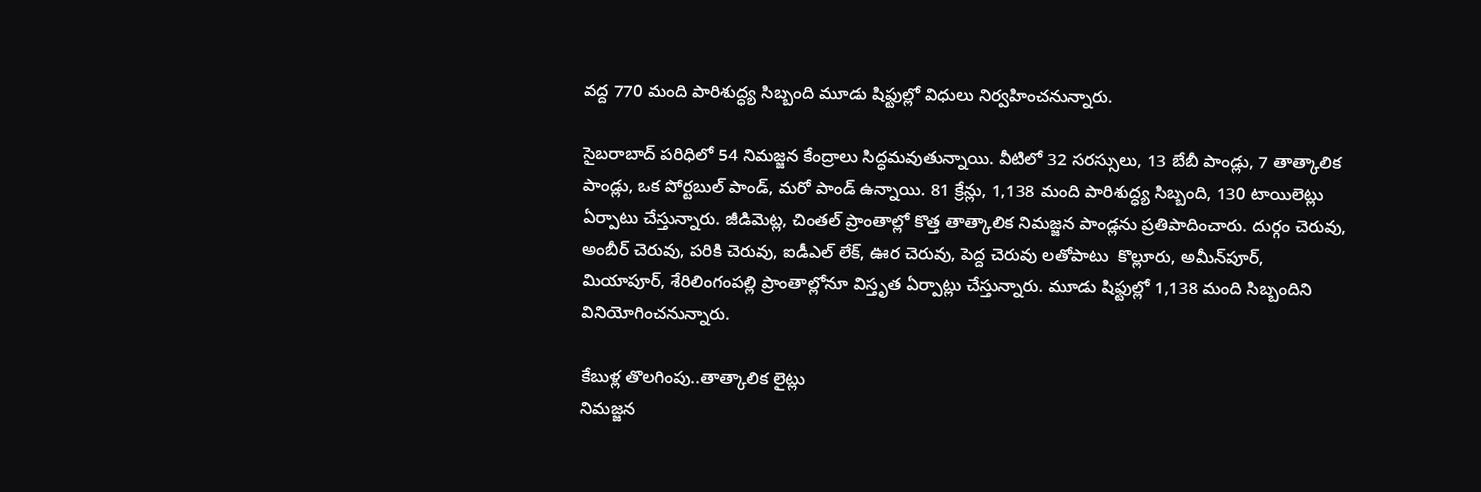వద్ద 770 మంది పారిశుద్ధ్య సిబ్బంది మూడు షిఫ్టుల్లో విధులు నిర్వహించనున్నారు.

సైబరాబాద్‌ పరిధిలో 54 నిమజ్జన కేంద్రాలు సిద్ధమవుతున్నాయి. వీటిలో 32 సరస్సులు, 13 బేబీ పాండ్లు, 7 తాత్కాలిక పాండ్లు, ఒక పోర్టబుల్‌ పాండ్, మరో పాండ్‌ ఉన్నాయి. 81 క్రేన్లు, 1,138 మంది పారిశుద్ధ్య సిబ్బంది, 130 టాయిలెట్లు ఏర్పాటు చేస్తున్నారు. జీడిమెట్ల, చింతల్‌ ప్రాంతాల్లో కొత్త తాత్కాలిక నిమజ్జన పాండ్లను ప్రతిపాదించారు. దుర్గం చెరువు, అంబీర్‌ చెరువు, పరికి చెరువు, ఐడీఎల్‌ లేక్, ఊర చెరువు, పెద్ద చెరువు లతోపాటు  కొల్లూరు, అమీన్‌పూర్, మియాపూర్, శేరిలింగంపల్లి ప్రాంతాల్లోనూ విస్తృత ఏర్పాట్లు చేస్తున్నారు. మూడు షిఫ్టుల్లో 1,138 మంది సిబ్బందిని వినియోగించనున్నారు.

కేబుళ్ల తొలగింపు..తాత్కాలిక లైట్లు
నిమజ్జన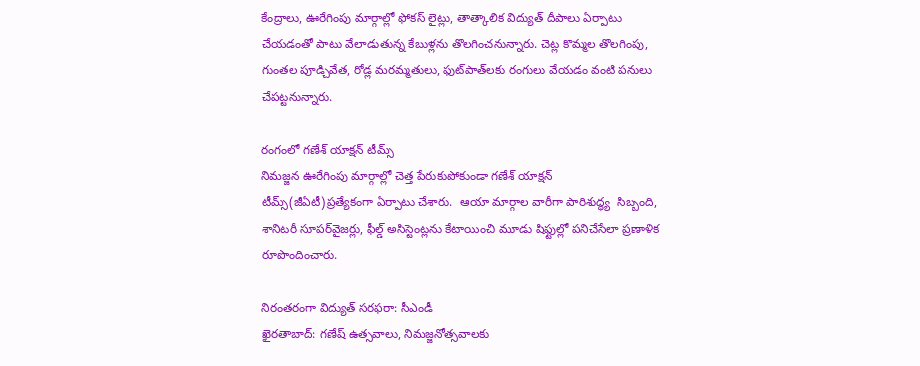కేంద్రాలు, ఊరేగింపు మార్గాల్లో ఫోకస్‌ లైట్లు, తాత్కాలిక విద్యుత్‌ దీపాలు ఏర్పాటు చేయడంతో పాటు వేలాడుతున్న కేబుళ్లను తొలగించనున్నారు. చెట్ల కొమ్మల తొలగింపు, గుంతల పూడ్చివేత, రోడ్ల మరమ్మతులు, ఫుట్‌పాత్‌లకు రంగులు వేయడం వంటి పనులు  చేపట్టనున్నారు.

రంగంలో గణేశ్‌ యాక్షన్‌ టీమ్స్‌
నిమజ్జన ఊరేగింపు మార్గాల్లో చెత్త పేరుకుపోకుండా గణేశ్‌ యాక్షన్‌ టీమ్స్‌(జీఏటీ)ప్రత్యేకంగా ఏర్పాటు చేశారు.  ఆయా మార్గాల వారీగా పారిశుద్ధ్య  సిబ్బంది, శానిటరీ సూపర్‌వైజర్లు, ఫీల్డ్‌ అసిస్టెంట్లను కేటాయించి మూడు షిఫ్టుల్లో పనిచేసేలా ప్రణాళిక రూపొందించారు.

నిరంతరంగా విద్యుత్‌ సరఫరా: సీఎండీ
ఖైరతాబాద్‌: గణేష్‌ ఉత్సవాలు, నిమజ్జనోత్సవాలకు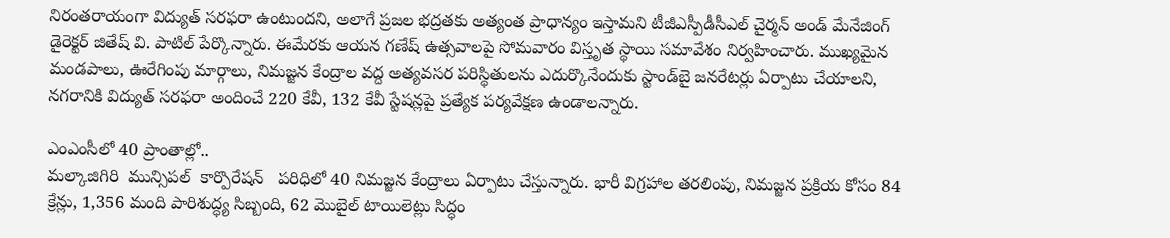నిరంతరాయంగా విద్యుత్‌ సరఫరా ఉంటుందని, అలాగే ప్రజల భద్రతకు అత్యంత ప్రాధాన్యం ఇస్తామని టీజీఎస్పీడీసీఎల్‌ చైర్మన్‌ అండ్‌ మేనేజింగ్‌ డైరెక్టర్‌ జితేష్‌ వి. పాటిల్‌ పేర్కొన్నారు. ఈమేరకు ఆయన గణేష్‌ ఉత్సవాలపై సోమవారం విస్తృత స్థాయి సమావేశం నిర్వహించారు. ముఖ్యమైన మండపాలు, ఊరేగింపు మార్గాలు, నిమజ్జన కేంద్రాల వద్ద అత్యవసర పరిస్థితులను ఎదుర్కొనేందుకు స్టాండ్‌బై జనరేటర్లు ఏర్పాటు చేయాలని, నగరానికి విద్యుత్‌ సరఫరా అందించే 220 కేవీ, 132 కేవీ స్టేషన్లపై ప్రత్యేక పర్యవేక్షణ ఉండాలన్నారు.

ఎంఎంసీలో 40 ప్రాంతాల్లో..
మల్కాజిగిరి  మున్సిపల్‌  కార్పొరేషన్‌   పరిధిలో 40 నిమజ్జన కేంద్రాలు ఏర్పాటు చేస్తున్నారు. భారీ విగ్రహాల తరలింపు, నిమజ్జన ప్రక్రియ కోసం 84 క్రేన్లు, 1,356 మంది పారిశుద్ధ్య సిబ్బంది, 62 మొబైల్‌ టాయిలెట్లు సిద్ధం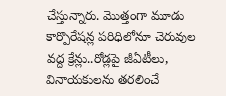చేస్తున్నారు. మొత్తంగా మూడు కార్పొరేషన్ల పరిధిలోనూ చెరువుల వద్ద క్రేన్లు..రోడ్లపై జీఏటీలు, వినాయకులను తరలించే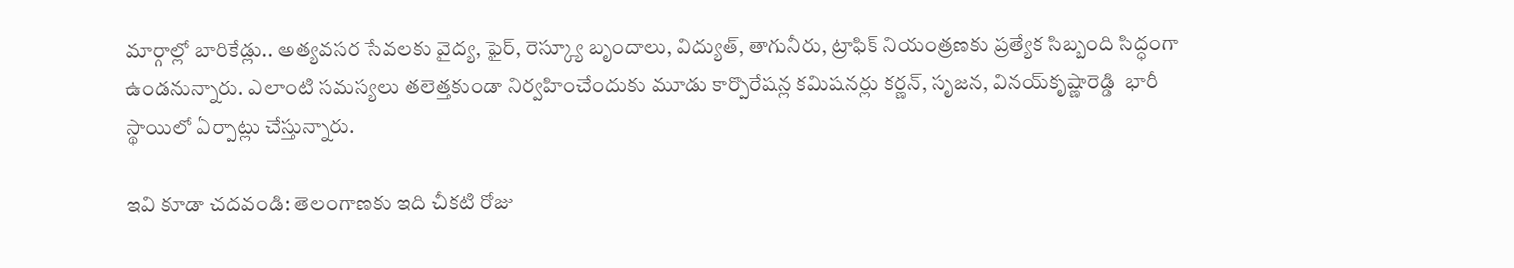మార్గాల్లో బారికేడ్లు.. అత్యవసర సేవలకు వైద్య, ఫైర్, రెస్క్యూ బృందాలు, విద్యుత్, తాగునీరు, ట్రాఫిక్‌ నియంత్రణకు ప్రత్యేక సిబ్బంది సిద్ధంగా ఉండనున్నారు. ఎలాంటి సమస్యలు తలెత్తకుండా నిర్వహించేందుకు మూడు కార్పొరేషన్ల కమిషనర్లు కర్ణన్, సృజన, వినయ్‌కృష్ణారెడ్డి  భారీ స్థాయిలో ఏర్పాట్లు చేస్తున్నారు.

ఇవి కూడా చదవండి: తెలంగాణకు ఇది చీకటి రోజు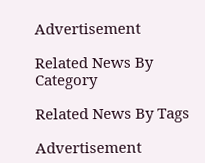Advertisement

Related News By Category

Related News By Tags

Advertisement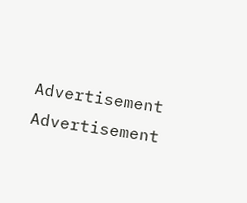Advertisement
Advertisement